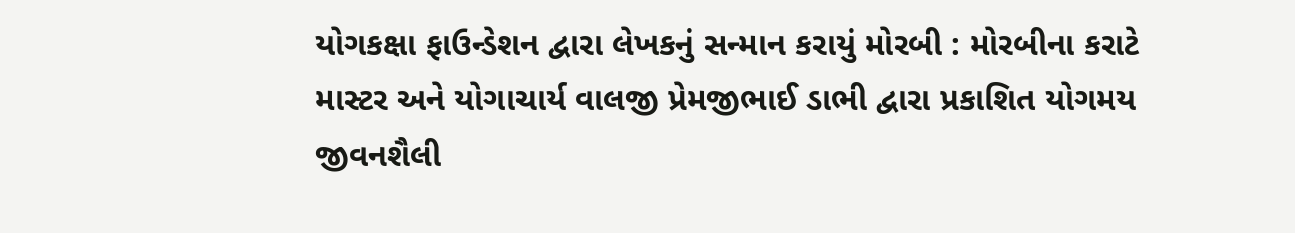યોગકક્ષા ફાઉન્ડેશન દ્વારા લેખકનું સન્માન કરાયું મોરબી : મોરબીના કરાટે માસ્ટર અને યોગાચાર્ય વાલજી પ્રેમજીભાઈ ડાભી દ્વારા પ્રકાશિત યોગમય જીવનશૈલી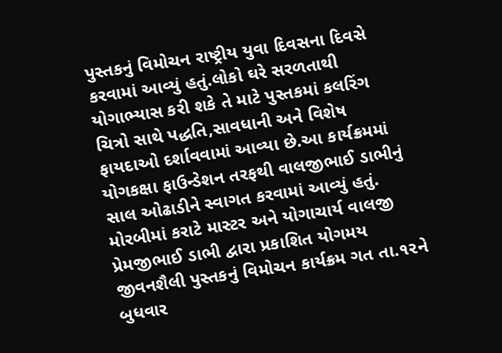પુસ્તકનું વિમોચન રાષ્ટ્રીય યુવા દિવસના દિવસે કરવામાં આવ્યું હતું.લોકો ઘરે સરળતાથી યોગાભ્યાસ કરી શકે તે માટે પુસ્તકમાં કલરિંગ ચિત્રો સાથે પદ્ધતિ,સાવધાની અને વિશેષ ફાયદાઓ દર્શાવવામાં આવ્યા છે.આ કાર્યક્રમમાં યોગકક્ષા ફાઉન્ડેશન તરફથી વાલજીભાઈ ડાભીનું સાલ ઓઢાડીને સ્વાગત કરવામાં આવ્યું હતું. મોરબીમાં કરાટે માસ્ટર અને યોગાચાર્ય વાલજી પ્રેમજીભાઈ ડાભી દ્વારા પ્રકાશિત યોગમય જીવનશૈલી પુસ્તકનું વિમોચન કાર્યક્રમ ગત તા.૧૨ને બુધવાર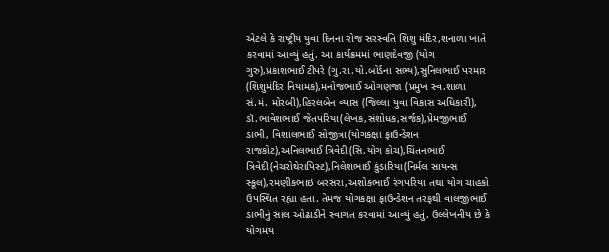એટલે કે રાષ્ટ્રીય યુવા દિનના રોજ સરસ્વતિ શિશુ મંદિર,શનાળા ખાતે કરવામાં આવ્યું હતું. આ કાર્યક્રમમાં ભાણદેવજી (યોગ ગુરુ),પ્રકાશભાઈ ટીપરે (ગુ.રા.યો.બોર્ડના સભ્ય),સુનિલભાઈ પરમાર (શિશુમંદિર નિયામક),મનોજભાઈ ઓગણજા (પ્રમુખ સ્વ.શાળા સં.મં. મોરબી),હિરલબેન વ્યાસ (જિલ્લા યુવા વિકાસ અધિકારી), ડૉ.ભાવેશભાઈ જેતપરિયા(લેખક,સંશોધક,સર્જક),પ્રેમજીભાઈ ડાભી, વિશાલભાઈ સોજીત્રા(યોગકક્ષા ફાઉન્ડેશન રાજકોટ),અનિલભાઈ ત્રિવેદી(સિ.યોગ કોચ),ચિંતનભાઈ ત્રિવેદી(નેચરોથેરાપિસ્ટ),નિલેશભાઈ કુંડારિયા(નિર્મલ સાયન્સ સ્કૂલ),રમણીકભાઇ બરસરા,અશોકભાઈ રંગપરિયા તથા યોગ ચાહકો ઉપસ્થિત રહ્યા હતા. તેમજ યોગકક્ષા ફાઉન્ડેશન તરફથી વાલજીભાઈ ડાભીનું સાલ ઓઢાડીને સ્વાગત કરવામાં આવ્યું હતું. ઉલ્લેખનીય છે કે યોગમય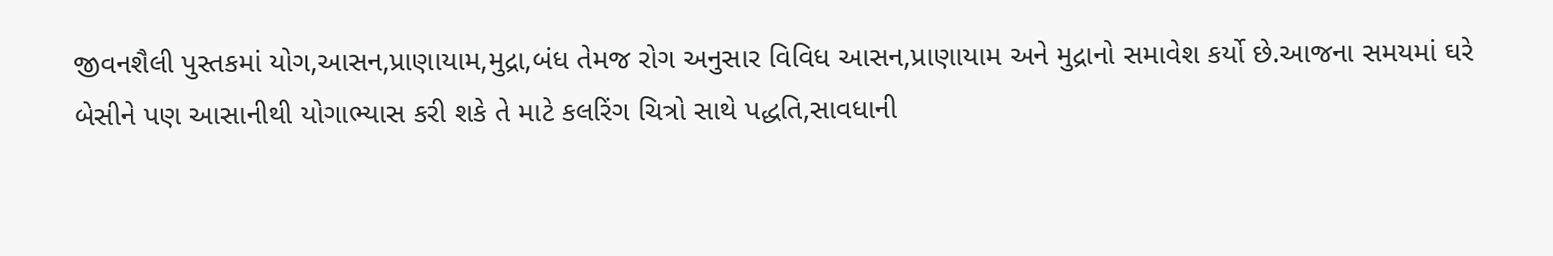જીવનશૈલી પુસ્તકમાં યોગ,આસન,પ્રાણાયામ,મુદ્રા,બંધ તેમજ રોગ અનુસાર વિવિધ આસન,પ્રાણાયામ અને મુદ્રાનો સમાવેશ કર્યો છે.આજના સમયમાં ઘરે બેસીને પણ આસાનીથી યોગાભ્યાસ કરી શકે તે માટે કલરિંગ ચિત્રો સાથે પદ્ધતિ,સાવધાની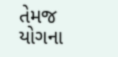તેમજ યોગના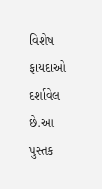વિશેષ ફાયદાઓ દર્શાવેલ છે.આ પુસ્તક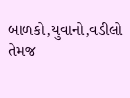બાળકો,યુવાનો,વડીલો તેમજ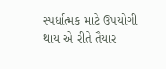સ્પર્ધાત્મક માટે ઉપયોગી થાય એ રીતે તૈયાર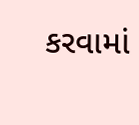કરવામાં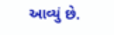આવ્યું છે.